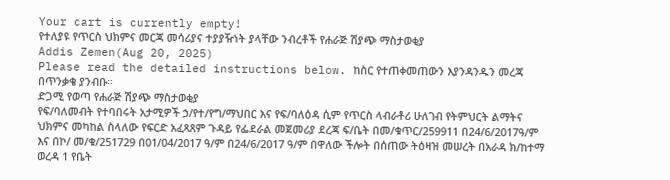Your cart is currently empty!
የተለያዩ የጥርስ ህክምና መርጃ መሳሪያና ተያያዥነት ያላቸው ንብረቶች የሐራጅ ሽያጭ ማስታወቂያ
Addis Zemen(Aug 20, 2025)
Please read the detailed instructions below. ከስር የተጠቀመጠውን እያንዳንዱን መረጃ በጥንቃቄ ያንብቡ።
ድጋሚ የወጣ የሐራጅ ሽያጭ ማስታወቂያ
የፍ/ባለመብት የተባበሩት አታሚዎች ኃ/የተ/የግ/ማህበር እና የፍ/ባለዕዳ ሲም የጥርስ ላብራቶሪ ሁለገብ የትምህርት ልማትና ህክምና መካከል ስላለው የፍርድ አፈጻጸም ጉዳይ የፌደራል መጀመሪያ ደረጃ ፍ/ቤት በመ/ቁጥር/259911 በ24/6/2017ዓ/ም እና በኮ/ መ/ቁ/251729 በ01/04/2017 ዓ/ም በ24/6/2017 ዓ/ም በዋለው ችሎት በሰጠው ትዕዛዝ መሠረት በአራዳ ክ/ከተማ ወረዳ 1 የቤት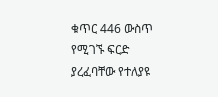ቁጥር 446 ውስጥ የሚገኙ ፍርድ ያረፈባቸው የተለያዩ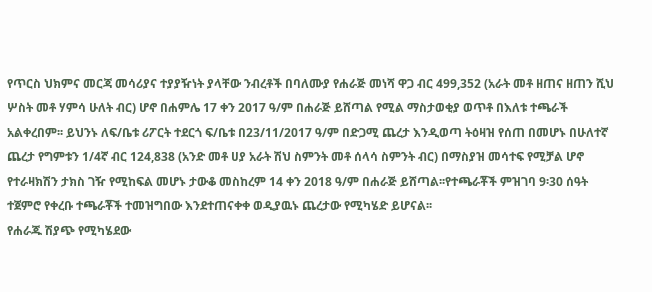የጥርስ ህክምና መርጃ መሳሪያና ተያያዥነት ያላቸው ንብረቶች በባለሙያ የሐራጅ መነሻ ዋጋ ብር 499,352 (አራት መቶ ዘጠና ዘጠን ሺህ ሦስት መቶ ሃምሳ ሁለት ብር) ሆኖ በሐምሌ 17 ቀን 2017 ዓ/ም በሐራጅ ይሸጣል የሚል ማስታወቂያ ወጥቶ በእለቱ ተጫራች አልቀረበም፡፡ ይህንኑ ለፍ/ቤቱ ሪፖርት ተደርጎ ፍ/ቤቱ በ23/11/2017 ዓ/ም በድጋሚ ጨረታ እንዲወጣ ትዕዛዝ የሰጠ በመሆኑ በሁለተኛ ጨረታ የግምቱን 1/4ኛ ብር 124,838 (አንድ መቶ ሀያ አራት ሽህ ስምንት መቶ ሰላሳ ስምንት ብር) በማስያዝ መሳተፍ የሚቻል ሆኖ የተራዛክሽን ታክስ ገዥ የሚከፍል መሆኑ ታውቆ መስከረም 14 ቀን 2018 ዓ/ም በሐራጅ ይሸጣል፡፡የተጫራቾች ምዝገባ 9፡30 ሰዓት ተጀምሮ የቀረቡ ተጫራቾች ተመዝግበው እንደተጠናቀቀ ወዲያዉኑ ጨረታው የሚካሄድ ይሆናል፡፡
የሐራጁ ሽያጭ የሚካሄደው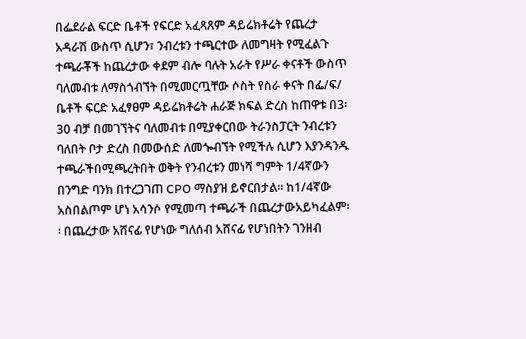በፌደራል ፍርድ ቤቶች የፍርድ አፈጻጸም ዳይሬክቶሬት የጨረታ አዳራሽ ውስጥ ሲሆን፣ ንብረቱን ተጫርተው ለመግዛት የሚፈልጉ ተጫራቾች ከጨረታው ቀደም ብሎ ባሉት አራት የሥራ ቀናቶች ውስጥ ባለመብቱ ለማስጎብኘት በሚመርጧቸው ሶስት የስራ ቀናት በፌ/ፍ/ ቤቶች ፍርድ አፈፃፀም ዳይሬክቶሬት ሐራጅ ክፍል ድረስ ከጠዋቱ በ3፡30 ብቻ በመገኘትና ባለመብቱ በሚያቀርበው ትራንስፓርት ንብረቱን ባለበት ቦታ ድረስ በመውሰድ ለመጐብኘት የሚችሉ ሲሆን እያንዳንዱ ተጫራችበሚጫረትበት ወቅት የንብረቱን መነሻ ግምት 1/4ኛውን በንግድ ባንክ በተረጋገጠ CPO ማስያዝ ይኖርበታል፡፡ ከ1/4ኛው አስበልጦም ሆነ አሳንሶ የሚመጣ ተጫራች በጨረታውአይካፈልም፡፡ በጨረታው አሸናፊ የሆነው ግለሰብ አሸናፊ የሆነበትን ገንዘብ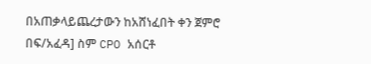በአጠቃላይጨረታውን ከአሸነፈበት ቀን ጀምሮ በፍ/አፈዳ] ስም CPO አሰርቶ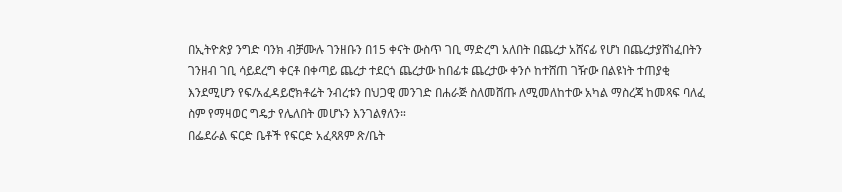በኢትዮጵያ ንግድ ባንክ ብቻሙሉ ገንዘቡን በ15 ቀናት ውስጥ ገቢ ማድረግ አለበት በጨረታ አሸናፊ የሆነ በጨረታያሸነፈበትን ገንዘብ ገቢ ሳይደረግ ቀርቶ በቀጣይ ጨረታ ተደርጎ ጨረታው ከበፊቱ ጨረታው ቀንሶ ከተሸጠ ገዥው በልዩነት ተጠያቂ እንደሚሆን የፍ/አፈዳይሮክቶሬት ንብረቱን በህጋዊ መንገድ በሐራጅ ስለመሸጡ ለሚመለከተው አካል ማስረጃ ከመጻፍ ባለፈ ስም የማዛወር ግዴታ የሌለበት መሆኑን እንገልፃለን።
በፌደራል ፍርድ ቤቶች የፍርድ አፈጻጸም ጽ/ቤት